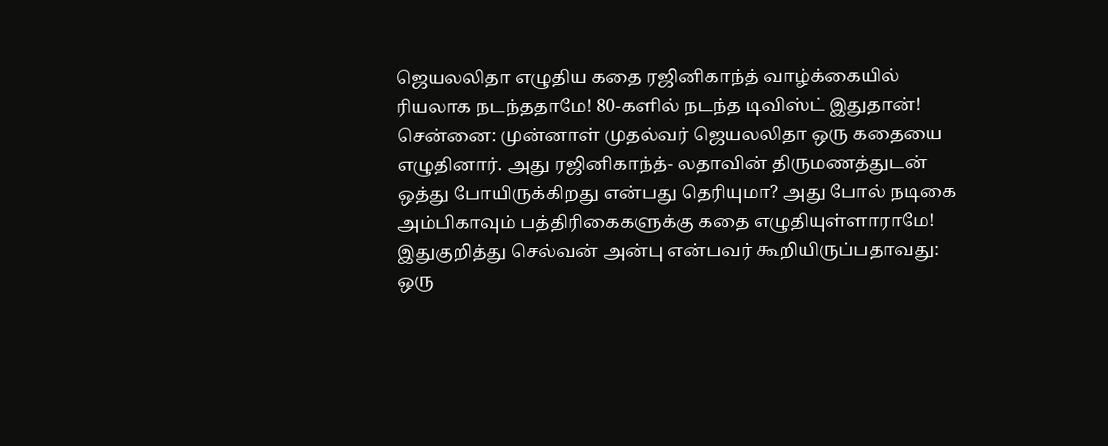ஜெயலலிதா எழுதிய கதை ரஜினிகாந்த் வாழ்க்கையில் ரியலாக நடந்ததாமே! 80-களில் நடந்த டிவிஸ்ட் இதுதான்!
சென்னை: முன்னாள் முதல்வர் ஜெயலலிதா ஒரு கதையை எழுதினார். அது ரஜினிகாந்த்- லதாவின் திருமணத்துடன் ஒத்து போயிருக்கிறது என்பது தெரியுமா? அது போல் நடிகை அம்பிகாவும் பத்திரிகைகளுக்கு கதை எழுதியுள்ளாராமே!
இதுகுறித்து செல்வன் அன்பு என்பவர் கூறியிருப்பதாவது: ஒரு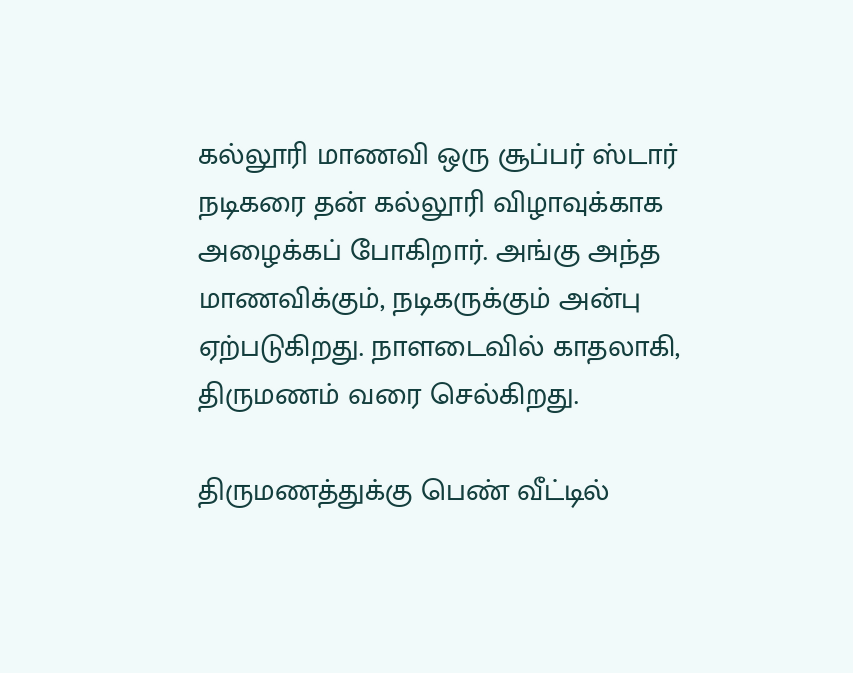கல்லூரி மாணவி ஒரு சூப்பர் ஸ்டார் நடிகரை தன் கல்லூரி விழாவுக்காக அழைக்கப் போகிறார். அங்கு அந்த மாணவிக்கும், நடிகருக்கும் அன்பு ஏற்படுகிறது. நாளடைவில் காதலாகி, திருமணம் வரை செல்கிறது.

திருமணத்துக்கு பெண் வீட்டில்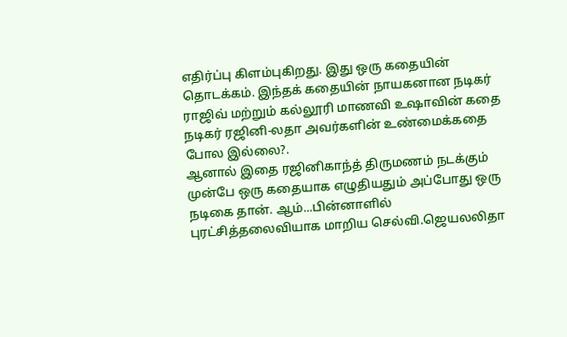எதிர்ப்பு கிளம்புகிறது. இது ஒரு கதையின் தொடக்கம். இந்தக் கதையின் நாயகனான நடிகர் ராஜிவ் மற்றும் கல்லூரி மாணவி உஷாவின் கதை நடிகர் ரஜினி-லதா அவர்களின் உண்மைக்கதை போல இல்லை?.
ஆனால் இதை ரஜினிகாந்த் திருமணம் நடக்கும் முன்பே ஒரு கதையாக எழுதியதும் அப்போது ஒரு நடிகை தான். ஆம்...பின்னாளில் புரட்சித்தலைவியாக மாறிய செல்வி.ஜெயலலிதா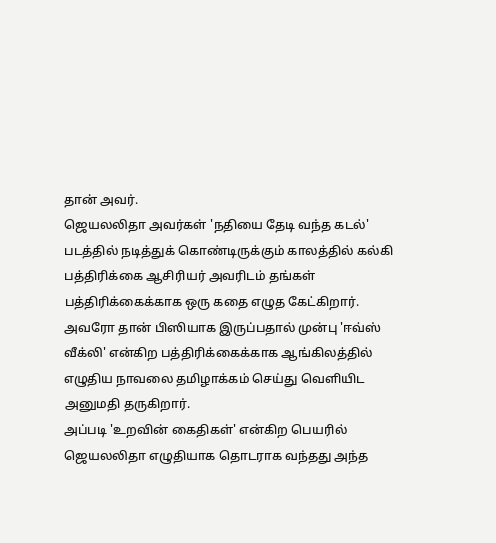தான் அவர்.
ஜெயலலிதா அவர்கள் 'நதியை தேடி வந்த கடல்' படத்தில் நடித்துக் கொண்டிருக்கும் காலத்தில் கல்கி பத்திரிக்கை ஆசிரியர் அவரிடம் தங்கள் பத்திரிக்கைக்காக ஒரு கதை எழுத கேட்கிறார். அவரோ தான் பிஸியாக இருப்பதால் முன்பு 'ஈவ்ஸ் வீக்லி' என்கிற பத்திரிக்கைக்காக ஆங்கிலத்தில் எழுதிய நாவலை தமிழாக்கம் செய்து வெளியிட அனுமதி தருகிறார்.
அப்படி 'உறவின் கைதிகள்' என்கிற பெயரில் ஜெயலலிதா எழுதியாக தொடராக வந்தது அந்த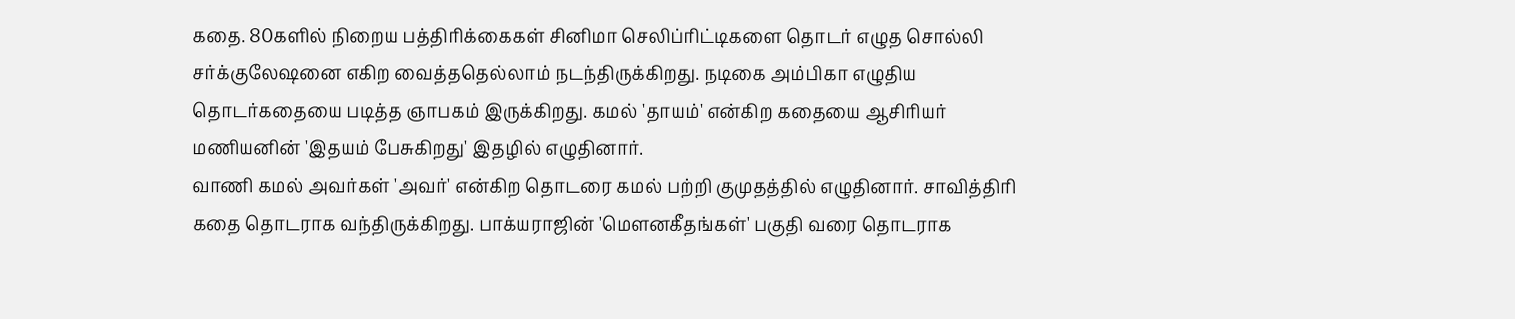கதை. 80களில் நிறைய பத்திரிக்கைகள் சினிமா செலிப்ரிட்டிகளை தொடர் எழுத சொல்லி சர்க்குலேஷனை எகிற வைத்ததெல்லாம் நடந்திருக்கிறது. நடிகை அம்பிகா எழுதிய தொடர்கதையை படித்த ஞாபகம் இருக்கிறது. கமல் 'தாயம்' என்கிற கதையை ஆசிரியர் மணியனின் 'இதயம் பேசுகிறது' இதழில் எழுதினார்.
வாணி கமல் அவர்கள் 'அவர்' என்கிற தொடரை கமல் பற்றி குமுதத்தில் எழுதினார். சாவித்திரி கதை தொடராக வந்திருக்கிறது. பாக்யராஜின் 'மௌனகீதங்கள்' பகுதி வரை தொடராக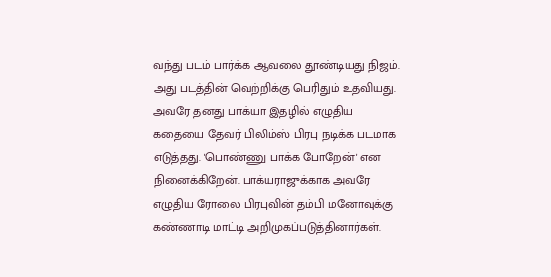வந்து படம் பார்க்க ஆவலை தூண்டியது நிஜம்.
அது படத்தின் வெற்றிக்கு பெரிதும் உதவியது. அவரே தனது பாக்யா இதழில் எழுதிய கதையை தேவர் பிலிம்ஸ் பிரபு நடிக்க படமாக எடுத்தது. 'பொண்ணு பாக்க போறேன்' என நினைக்கிறேன். பாக்யராஜுக்காக அவரே எழுதிய ரோலை பிரபுவின் தம்பி மனோவுக்கு கண்ணாடி மாட்டி அறிமுகப்படுத்தினார்கள்.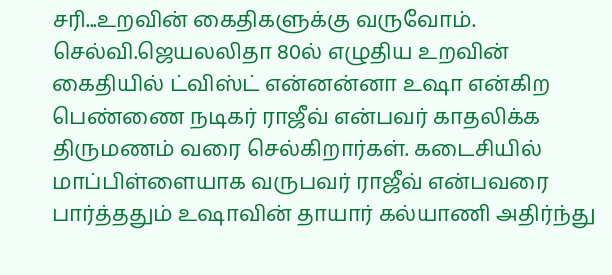சரி...உறவின் கைதிகளுக்கு வருவோம். செல்வி.ஜெயலலிதா 80ல் எழுதிய உறவின் கைதியில் ட்விஸ்ட் என்னன்னா உஷா என்கிற பெண்ணை நடிகர் ராஜீவ் என்பவர் காதலிக்க திருமணம் வரை செல்கிறார்கள். கடைசியில் மாப்பிள்ளையாக வருபவர் ராஜீவ் என்பவரை பார்த்ததும் உஷாவின் தாயார் கல்யாணி அதிர்ந்து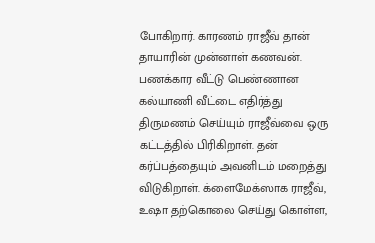போகிறார். காரணம் ராஜீவ் தான் தாயாரின் முன்னாள் கணவன். பணக்கார வீட்டு பெண்ணான கல்யாணி வீட்டை எதிர்த்து திருமணம் செய்யும் ராஜீவ்வை ஒரு கட்டத்தில் பிரிகிறாள். தன் கர்ப்பத்தையும் அவனிடம் மறைத்து விடுகிறாள். க்ளைமேக்ஸாக ராஜீவ், உஷா தற்கொலை செய்து கொள்ள,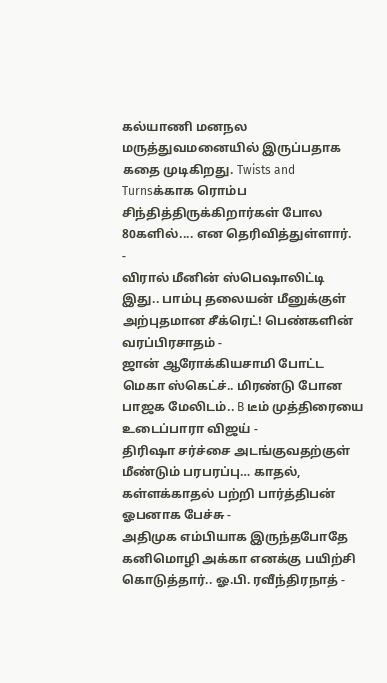கல்யாணி மனநல மருத்துவமனையில் இருப்பதாக கதை முடிகிறது. Twists and Turnsக்காக ரொம்ப சிந்தித்திருக்கிறார்கள் போல 80களில்.... என தெரிவித்துள்ளார்.
-
விரால் மீனின் ஸ்பெஷாலிட்டி இது.. பாம்பு தலையன் மீனுக்குள் அற்புதமான சீக்ரெட்! பெண்களின் வரப்பிரசாதம் -
ஜான் ஆரோக்கியசாமி போட்ட மெகா ஸ்கெட்ச்.. மிரண்டு போன பாஜக மேலிடம்.. B டீம் முத்திரையை உடைப்பாரா விஜய் -
திரிஷா சர்ச்சை அடங்குவதற்குள் மீண்டும் பரபரப்பு… காதல், கள்ளக்காதல் பற்றி பார்த்திபன் ஓபனாக பேச்சு -
அதிமுக எம்பியாக இருந்தபோதே கனிமொழி அக்கா எனக்கு பயிற்சி கொடுத்தார்.. ஓ.பி. ரவீந்திரநாத் -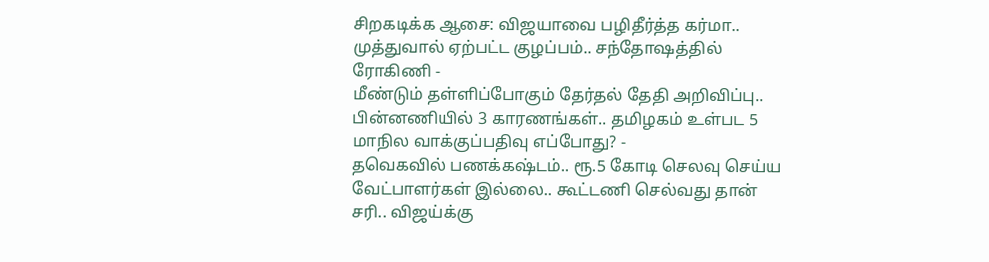சிறகடிக்க ஆசை: விஜயாவை பழிதீர்த்த கர்மா.. முத்துவால் ஏற்பட்ட குழப்பம்.. சந்தோஷத்தில் ரோகிணி -
மீண்டும் தள்ளிப்போகும் தேர்தல் தேதி அறிவிப்பு.. பின்னணியில் 3 காரணங்கள்.. தமிழகம் உள்பட 5 மாநில வாக்குப்பதிவு எப்போது? -
தவெகவில் பணக்கஷ்டம்.. ரூ.5 கோடி செலவு செய்ய வேட்பாளர்கள் இல்லை.. கூட்டணி செல்வது தான் சரி.. விஜய்க்கு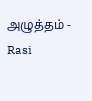அழுத்தம் -
Rasi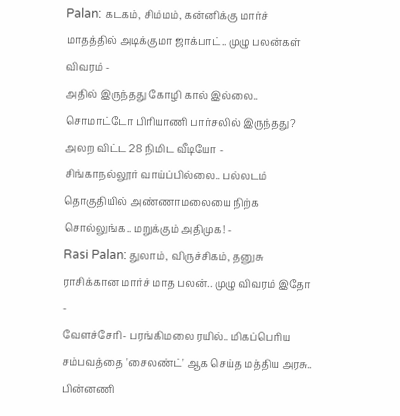Palan: கடகம், சிம்மம், கன்னிக்கு மார்ச் மாதத்தில் அடிக்குமா ஜாக்பாட்.. முழு பலன்கள் விவரம் -
அதில் இருந்தது கோழி கால் இல்லை.. சொமாட்டோ பிரியாணி பார்சலில் இருந்தது? அலற விட்ட 28 நிமிட வீடியோ -
சிங்காநல்லூர் வாய்ப்பில்லை.. பல்லடம் தொகுதியில் அண்ணாமலையை நிற்க சொல்லுங்க.. மறுக்கும் அதிமுக! -
Rasi Palan: துலாம், விருச்சிகம், தனுசு ராசிக்கான மார்ச் மாத பலன்.. முழு விவரம் இதோ -
வேளச்சேரி- பரங்கிமலை ரயில்.. மிகப்பெரிய சம்பவத்தை 'சைலண்ட்' ஆக செய்த மத்திய அரசு.. பின்னணி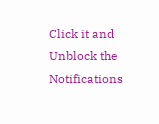Click it and Unblock the Notifications